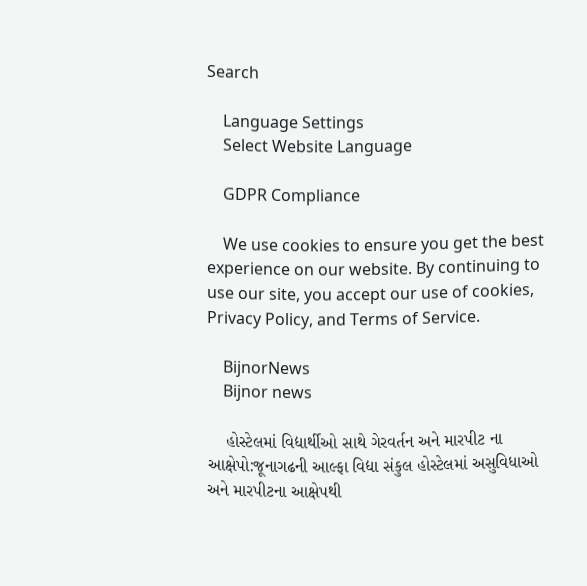Search

    Language Settings
    Select Website Language

    GDPR Compliance

    We use cookies to ensure you get the best experience on our website. By continuing to use our site, you accept our use of cookies, Privacy Policy, and Terms of Service.

    BijnorNews
    Bijnor news

    હોસ્ટેલમાં વિદ્યાર્થીઓ સાથે ગેરવર્તન અને મારપીટ ના આક્ષેપો:જૂનાગઢની આલ્ફા વિદ્યા સંકુલ હોસ્ટેલમાં અસુવિધાઓ અને મારપીટના આક્ષેપથી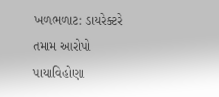ખળભળાટ: ડાયરેક્ટરે તમામ આરોપો પાયાવિહોણા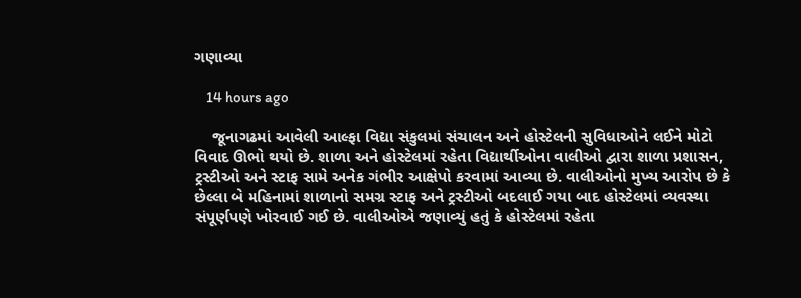ગણાવ્યા

    14 hours ago

    જૂનાગઢમાં આવેલી આલ્ફા વિદ્યા સંકુલમાં સંચાલન અને હોસ્ટેલની સુવિધાઓને લઈને મોટો વિવાદ ઊભો થયો છે. શાળા અને હોસ્ટેલમાં રહેતા વિદ્યાર્થીઓના વાલીઓ દ્વારા શાળા પ્રશાસન, ટ્રસ્ટીઓ અને સ્ટાફ સામે અનેક ગંભીર આક્ષેપો કરવામાં આવ્યા છે. વાલીઓનો મુખ્ય આરોપ છે કે છેલ્લા બે મહિનામાં શાળાનો સમગ્ર સ્ટાફ અને ટ્રસ્ટીઓ બદલાઈ ગયા બાદ હોસ્ટેલમાં વ્યવસ્થા સંપૂર્ણપણે ખોરવાઈ ગઈ છે. વાલીઓએ જણાવ્યું હતું કે હોસ્ટેલમાં રહેતા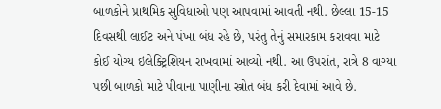બાળકોને પ્રાથમિક સુવિધાઓ પણ આપવામાં આવતી નથી. છેલ્લા 15-15 દિવસથી લાઈટ અને પંખા બંધ રહે છે, પરંતુ તેનું સમારકામ કરાવવા માટે કોઈ યોગ્ય ઇલેક્ટ્રિશિયન રાખવામાં આવ્યો નથી. આ ઉપરાંત, રાત્રે 8 વાગ્યા પછી બાળકો માટે પીવાના પાણીના સ્ત્રોત બંધ કરી દેવામાં આવે છે.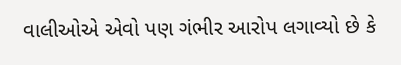વાલીઓએ એવો પણ ગંભીર આરોપ લગાવ્યો છે કે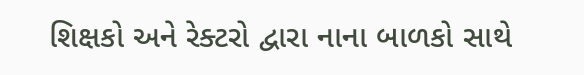શિક્ષકો અને રેક્ટરો દ્વારા નાના બાળકો સાથે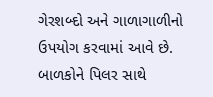ગેરશબ્દો અને ગાળાગાળીનો ઉપયોગ કરવામાં આવે છે. બાળકોને પિલર સાથે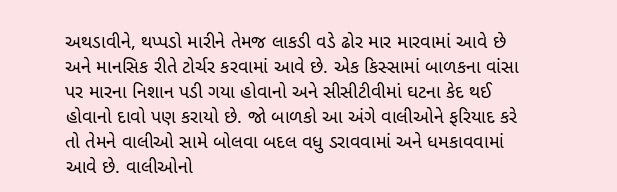અથડાવીને, થપ્પડો મારીને તેમજ લાકડી વડે ઢોર માર મારવામાં આવે છે અને માનસિક રીતે ટોર્ચર કરવામાં આવે છે. એક કિસ્સામાં બાળકના વાંસા પર મારના નિશાન પડી ગયા હોવાનો અને સીસીટીવીમાં ઘટના કેદ થઈ હોવાનો દાવો પણ કરાયો છે. જો બાળકો આ અંગે વાલીઓને ફરિયાદ કરે તો તેમને વાલીઓ સામે બોલવા બદલ વધુ ડરાવવામાં અને ધમકાવવામાં આવે છે. વાલીઓનો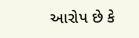આરોપ છે કે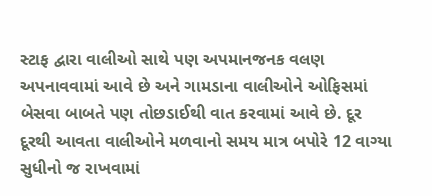સ્ટાફ દ્વારા વાલીઓ સાથે પણ અપમાનજનક વલણ અપનાવવામાં આવે છે અને ગામડાના વાલીઓને ઓફિસમાં બેસવા બાબતે પણ તોછડાઈથી વાત કરવામાં આવે છે. દૂર દૂરથી આવતા વાલીઓને મળવાનો સમય માત્ર બપોરે 12 વાગ્યા સુધીનો જ રાખવામાં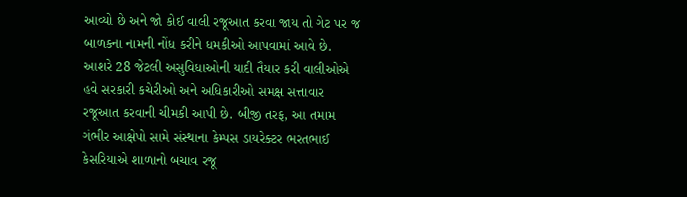આવ્યો છે અને જો કોઈ વાલી રજૂઆત કરવા જાય તો ગેટ પર જ બાળકના નામની નોંધ કરીને ધમકીઓ આપવામાં આવે છે. આશરે 28 જેટલી અસુવિધાઓની યાદી તૈયાર કરી વાલીઓએ હવે સરકારી કચેરીઓ અને અધિકારીઓ સમક્ષ સત્તાવાર રજૂઆત કરવાની ચીમકી આપી છે. બીજી તરફ, આ તમામ ગંભીર આક્ષેપો સામે સંસ્થાના કેમ્પસ ડાયરેક્ટર ભરતભાઈ કેસરિયાએ શાળાનો બચાવ રજૂ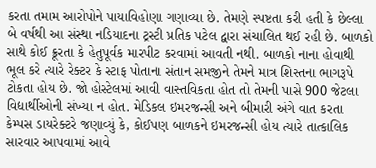કરતા તમામ આરોપોને પાયાવિહોણા ગણાવ્યા છે. તેમણે સ્પષ્ટતા કરી હતી કે છેલ્લા બે વર્ષથી આ સંસ્થા નડિયાદના ટ્રસ્ટી પ્રતિક પટેલ દ્વારા સંચાલિત થઈ રહી છે. બાળકો સાથે કોઈ ક્રૂરતા કે હેતુપૂર્વક મારપીટ કરવામાં આવતી નથી. બાળકો નાના હોવાથી ભૂલ કરે ત્યારે રેક્ટર કે સ્ટાફ પોતાના સંતાન સમજીને તેમને માત્ર શિસ્તના ભાગરૂપે ટોકતા હોય છે. જો હોસ્ટેલમાં આવી વાસ્તવિકતા હોત તો તેમની પાસે 900 જેટલા વિદ્યાર્થીઓની સંખ્યા ન હોત. મેડિકલ ઇમરજન્સી અને બીમારી અંગે વાત કરતા કેમ્પસ ડાયરેક્ટરે જણાવ્યું કે, કોઈપણ બાળકને ઇમરજન્સી હોય ત્યારે તાત્કાલિક સારવાર આપવામાં આવે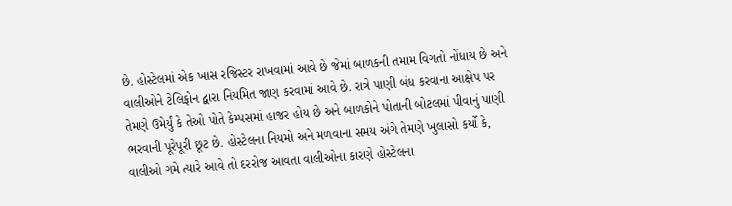છે. હોસ્ટેલમાં એક ખાસ રજિસ્ટર રાખવામાં આવે છે જેમાં બાળકની તમામ વિગતો નોંધાય છે અને વાલીઓને ટેલિફોન દ્વારા નિયમિત જાણ કરવામાં આવે છે. રાત્રે પાણી બંધ કરવાના આક્ષેપ પર તેમણે ઉમેર્યું કે તેઓ પોતે કેમ્પસમાં હાજર હોય છે અને બાળકોને પોતાની બોટલમાં પીવાનું પાણી ભરવાની પૂરેપૂરી છૂટ છે. હોસ્ટેલના નિયમો અને મળવાના સમય અંગે તેમણે ખુલાસો કર્યો કે, વાલીઓ ગમે ત્યારે આવે તો દરરોજ આવતા વાલીઓના કારણે હોસ્ટેલના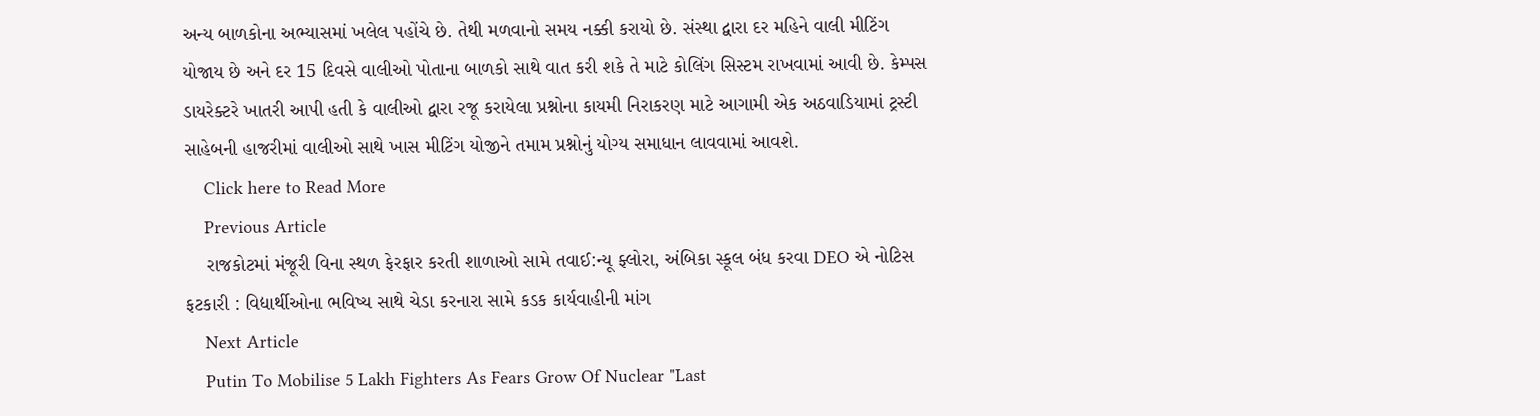અન્ય બાળકોના અભ્યાસમાં ખલેલ પહોંચે છે. તેથી મળવાનો સમય નક્કી કરાયો છે. સંસ્થા દ્વારા દર મહિને વાલી મીટિંગ યોજાય છે અને દર 15 દિવસે વાલીઓ પોતાના બાળકો સાથે વાત કરી શકે તે માટે કોલિંગ સિસ્ટમ રાખવામાં આવી છે. કેમ્પસ ડાયરેક્ટરે ખાતરી આપી હતી કે વાલીઓ દ્વારા રજૂ કરાયેલા પ્રશ્નોના કાયમી નિરાકરણ માટે આગામી એક અઠવાડિયામાં ટ્રસ્ટી સાહેબની હાજરીમાં વાલીઓ સાથે ખાસ મીટિંગ યોજીને તમામ પ્રશ્નોનું યોગ્ય સમાધાન લાવવામાં આવશે.
    Click here to Read More
    Previous Article
    રાજકોટમાં મંજૂરી વિના સ્થળ ફેરફાર કરતી શાળાઓ સામે તવાઈ:ન્યૂ ફ્લોરા, અંબિકા સ્કૂલ બંધ કરવા DEO એ નોટિસ ફટકારી : વિદ્યાર્થીઓના ભવિષ્ય સાથે ચેડા કરનારા સામે કડક કાર્યવાહીની માંગ
    Next Article
    Putin To Mobilise 5 Lakh Fighters As Fears Grow Of Nuclear "Last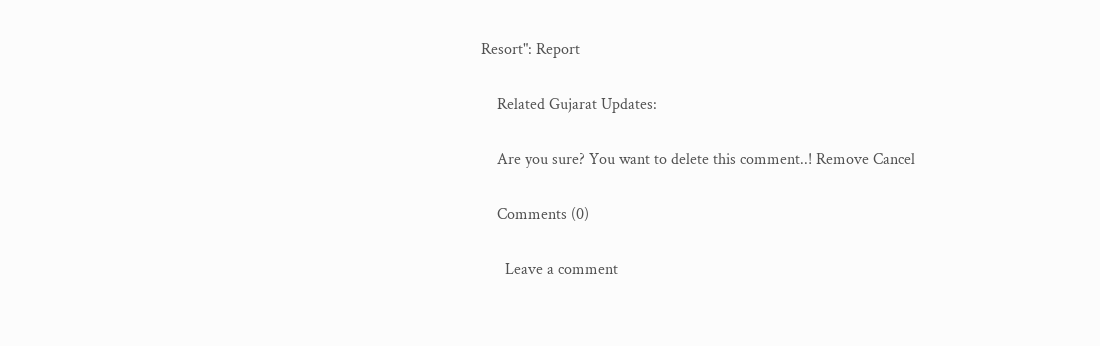Resort": Report

    Related Gujarat Updates:

    Are you sure? You want to delete this comment..! Remove Cancel

    Comments (0)

      Leave a comment